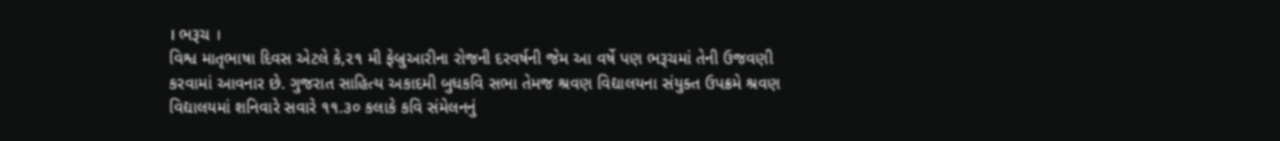। ભરૂચ ।
વિશ્વ માતૃભાષા દિવસ એટલે કે,૨૧ મી ફેબ્રુઆરીના રોજની દરવર્ષની જેમ આ વર્ષે પણ ભરૂચમાં તેની ઉજવણી કરવામાં આવનાર છે. ગુજરાત સાહિત્ય અકાદમી બુધકવિ સભા તેમજ શ્રવણ વિદ્યાલયના સંયુક્ત ઉપક્રમે શ્રવણ વિદ્યાલયમાં શનિવારે સવારે ૧૧.૩૦ કલાકે કવિ સંમેલનનું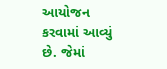આયોજન કરવામાં આવ્યું છે. જેમાં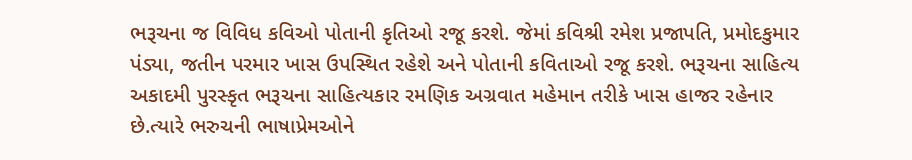ભરૂચના જ વિવિધ કવિઓ પોતાની કૃતિઓ રજૂ કરશે. જેમાં કવિશ્રી રમેશ પ્રજાપતિ, પ્રમોદકુમાર પંડ્યા, જતીન પરમાર ખાસ ઉપસ્થિત રહેશે અને પોતાની કવિતાઓ રજૂ કરશે. ભરૂચના સાહિત્ય અકાદમી પુરસ્કૃત ભરૂચના સાહિત્યકાર રમણિક અગ્રવાત મહેમાન તરીકે ખાસ હાજર રહેનાર છે.ત્યારે ભરુચની ભાષાપ્રેમઓને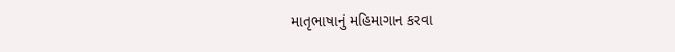માતૃભાષાનું મહિમાગાન કરવા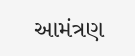આમંત્રણ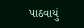પાઠવાયું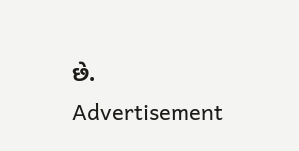છે.
Advertisement